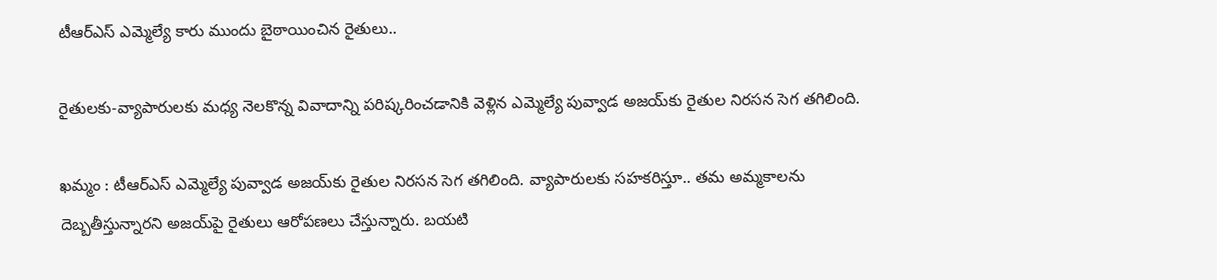టీఆర్ఎస్ ఎమ్మెల్యే కారు ముందు బైఠాయించిన రైతులు..

రైతులకు-వ్యాపారులకు మధ్య నెలకొన్న వివాదాన్ని పరిష్కరించడానికి వెళ్లిన ఎమ్మెల్యే పువ్వాడ అజయ్‌కు రైతుల నిరసన సెగ తగిలింది.

ఖమ్మం : టీఆర్ఎస్ ఎమ్మెల్యే పువ్వాడ అజయ్‌కు రైతుల నిరసన సెగ తగిలింది. వ్యాపారులకు సహకరిస్తూ.. తమ అమ్మకాలను దెబ్బతీస్తున్నారని అజయ్‌పై రైతులు ఆరోపణలు చేస్తున్నారు. బయటి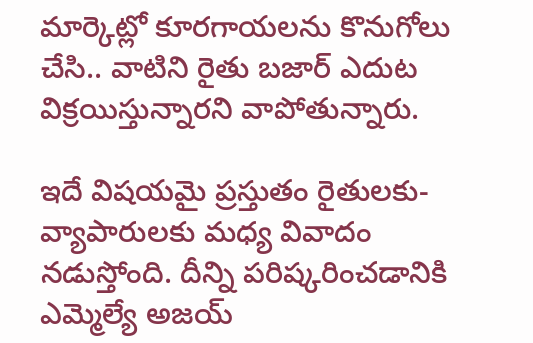మార్కెట్లో కూరగాయలను కొనుగోలు చేసి.. వాటిని రైతు బజార్ ఎదుట విక్రయిస్తున్నారని వాపోతున్నారు.

ఇదే విషయమై ప్రస్తుతం రైతులకు-వ్యాపారులకు మధ్య వివాదం నడుస్తోంది. దీన్ని పరిష్కరించడానికి ఎమ్మెల్యే అజయ్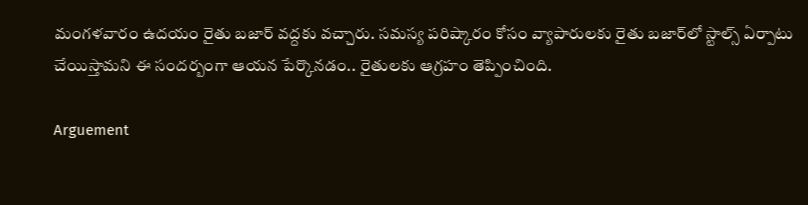మంగళవారం ఉదయం రైతు బజార్ వద్దకు వచ్చారు. సమస్య పరిష్కారం కోసం వ్యాపారులకు రైతు బజార్‌లో స్టాల్స్ ఏర్పాటు చేయిస్తామని ఈ సందర్బంగా ఆయన పేర్కొనడం.. రైతులకు ఆగ్రహం తెప్పించింది.

Arguement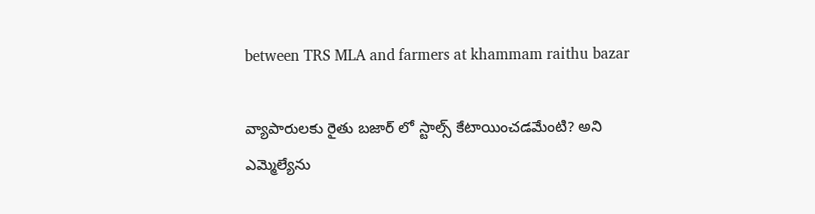between TRS MLA and farmers at khammam raithu bazar

వ్యాపారులకు రైతు బజార్ లో స్టాల్స్ కేటాయించడమేంటి? అని ఎమ్మెల్యేను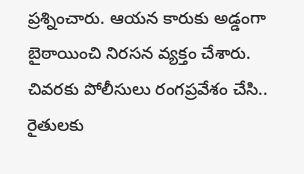ప్రశ్నించారు. ఆయన కారుకు అడ్డంగా బైఠాయించి నిరసన వ్యక్తం చేశారు. చివరకు పోలీసులు రంగప్రవేశం చేసి.. రైతులకు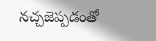నచ్చజెప్పడంతో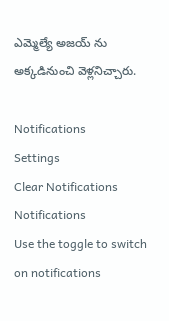ఎమ్మెల్యే అజయ్ ను అక్కడినుంచి వెళ్లనిచ్చారు.

Notifications
Settings
Clear Notifications
Notifications
Use the toggle to switch on notifications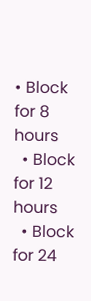• Block for 8 hours
  • Block for 12 hours
  • Block for 24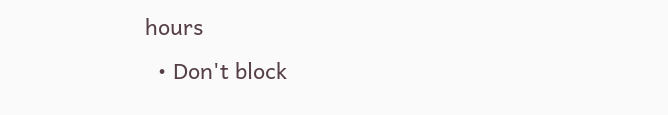hours
  • Don't block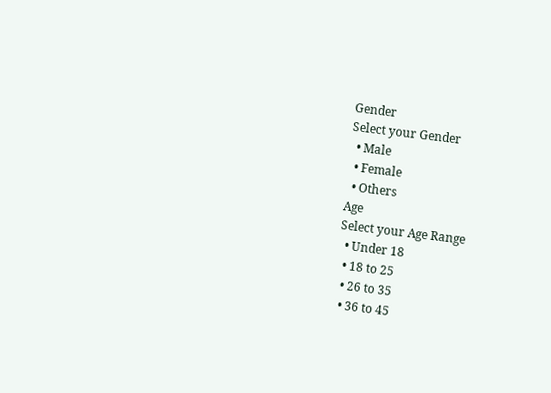Gender
Select your Gender
  • Male
  • Female
  • Others
Age
Select your Age Range
  • Under 18
  • 18 to 25
  • 26 to 35
  • 36 to 45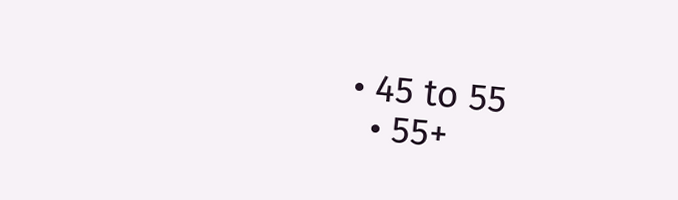• 45 to 55
  • 55+